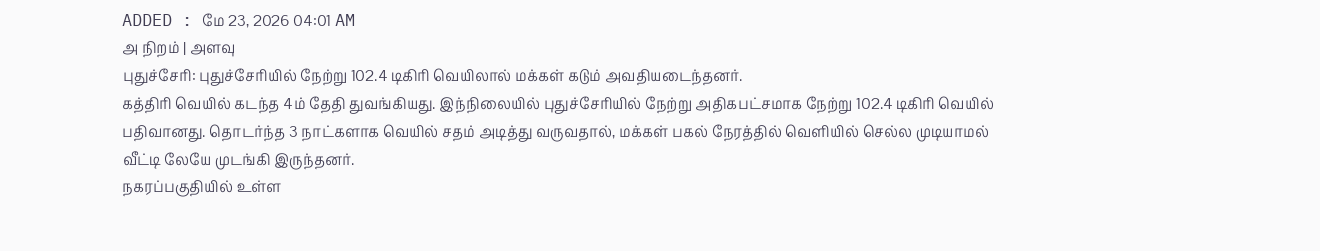ADDED : மே 23, 2026 04:01 AM
அ நிறம் | அளவு
புதுச்சேரி: புதுச்சேரியில் நேற்று 102.4 டிகிரி வெயிலால் மக்கள் கடும் அவதியடைந்தனர்.
கத்திரி வெயில் கடந்த 4ம் தேதி துவங்கியது. இந்நிலையில் புதுச்சேரியில் நேற்று அதிகபட்சமாக நேற்று 102.4 டிகிரி வெயில் பதிவானது. தொடர்ந்த 3 நாட்களாக வெயில் சதம் அடித்து வருவதால், மக்கள் பகல் நேரத்தில் வெளியில் செல்ல முடியாமல் வீட்டி லேயே முடங்கி இருந்தனர்.
நகரப்பகுதியில் உள்ள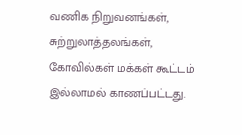வணிக நிறுவனங்கள், சுற்றுலாத்தலங்கள், கோவில்கள் மக்கள் கூட்டம் இல்லாமல் காணப்பட்டது.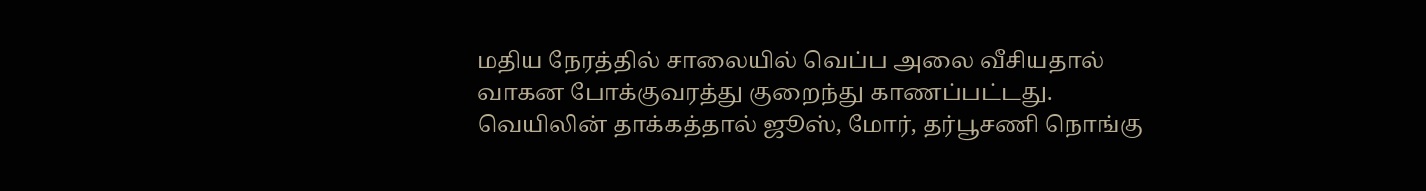மதிய நேரத்தில் சாலையில் வெப்ப அலை வீசியதால் வாகன போக்குவரத்து குறைந்து காணப்பட்டது.
வெயிலின் தாக்கத்தால் ஜூஸ், மோர், தர்பூசணி நொங்கு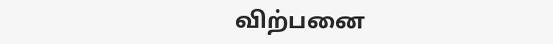விற்பனை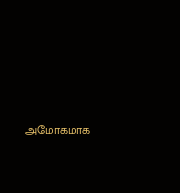அமோகமாக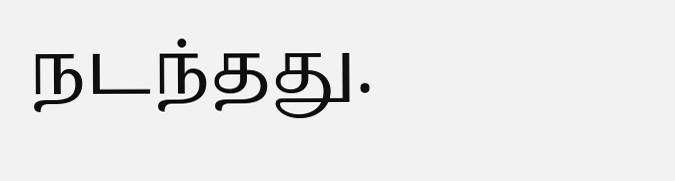நடந்தது.